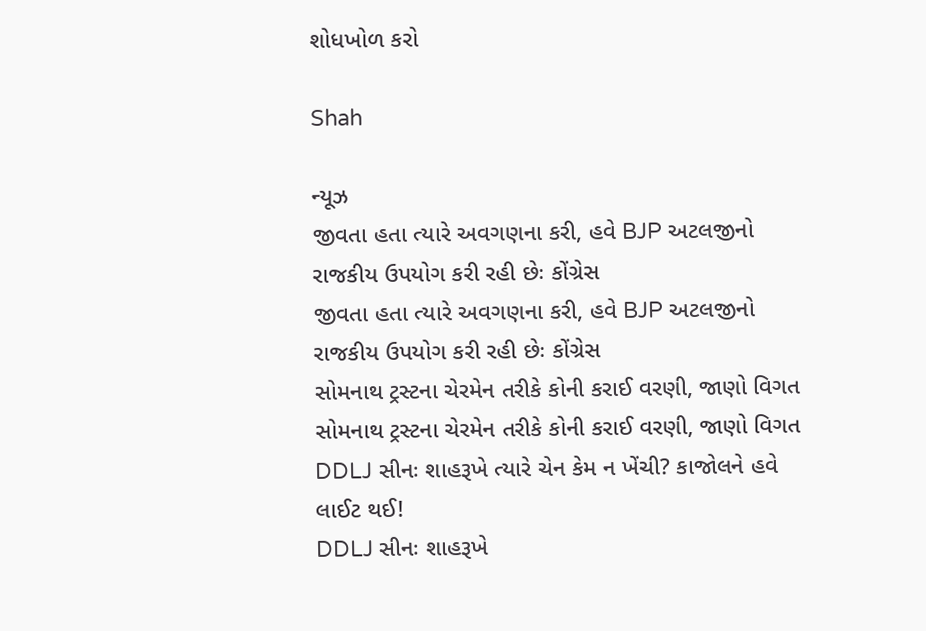શોધખોળ કરો

Shah

ન્યૂઝ
જીવતા હતા ત્યારે અવગણના કરી, હવે BJP અટલજીનો રાજકીય ઉપયોગ કરી રહી છેઃ કોંગ્રેસ
જીવતા હતા ત્યારે અવગણના કરી, હવે BJP અટલજીનો રાજકીય ઉપયોગ કરી રહી છેઃ કોંગ્રેસ
સોમનાથ ટ્રસ્ટના ચેરમેન તરીકે કોની કરાઈ વરણી, જાણો વિગત
સોમનાથ ટ્રસ્ટના ચેરમેન તરીકે કોની કરાઈ વરણી, જાણો વિગત
DDLJ સીનઃ શાહરૂખે ત્યારે ચેન કેમ ન ખેંચી? કાજોલને હવે લાઈટ થઈ!
DDLJ સીનઃ શાહરૂખે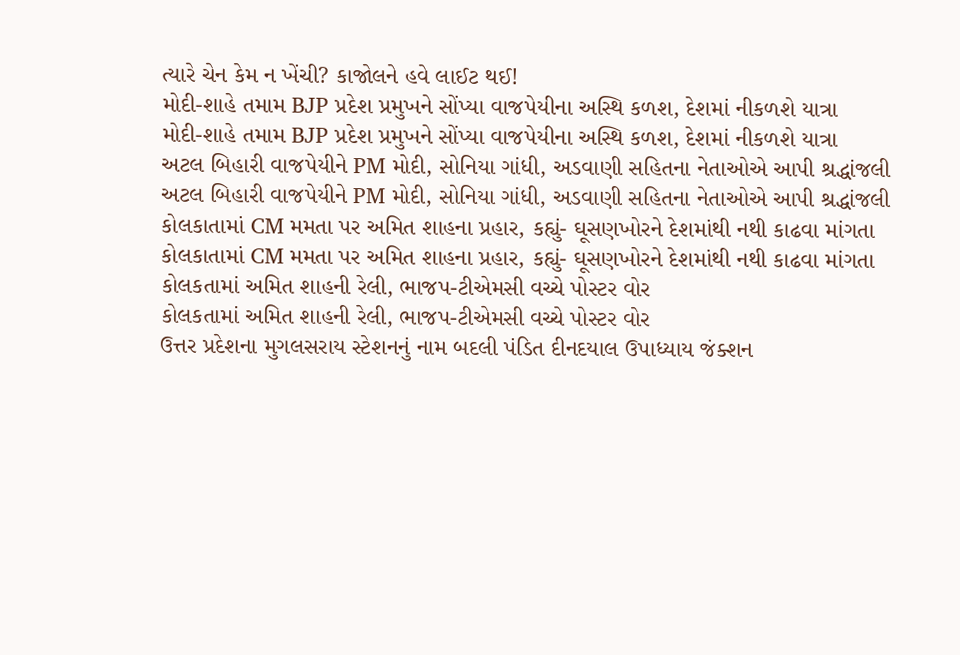ત્યારે ચેન કેમ ન ખેંચી? કાજોલને હવે લાઈટ થઈ!
મોદી-શાહે તમામ BJP પ્રદેશ પ્રમુખને સોંપ્યા વાજપેયીના અસ્થિ કળશ, દેશમાં નીકળશે યાત્રા
મોદી-શાહે તમામ BJP પ્રદેશ પ્રમુખને સોંપ્યા વાજપેયીના અસ્થિ કળશ, દેશમાં નીકળશે યાત્રા
અટલ બિહારી વાજપેયીને PM મોદી, સોનિયા ગાંધી, અડવાણી સહિતના નેતાઓએ આપી શ્રદ્ધાંજલી
અટલ બિહારી વાજપેયીને PM મોદી, સોનિયા ગાંધી, અડવાણી સહિતના નેતાઓએ આપી શ્રદ્ધાંજલી
કોલકાતામાં CM મમતા પર અમિત શાહના પ્રહાર, કહ્યું- ઘૂસણખોરને દેશમાંથી નથી કાઢવા માંગતા
કોલકાતામાં CM મમતા પર અમિત શાહના પ્રહાર, કહ્યું- ઘૂસણખોરને દેશમાંથી નથી કાઢવા માંગતા
કોલકતામાં અમિત શાહની રેલી, ભાજપ-ટીએમસી વચ્ચે પોસ્ટર વોર
કોલકતામાં અમિત શાહની રેલી, ભાજપ-ટીએમસી વચ્ચે પોસ્ટર વોર
ઉત્તર પ્રદેશના મુગલસરાય સ્ટેશનનું નામ બદલી પંડિત દીનદયાલ ઉપાધ્યાય જંક્શન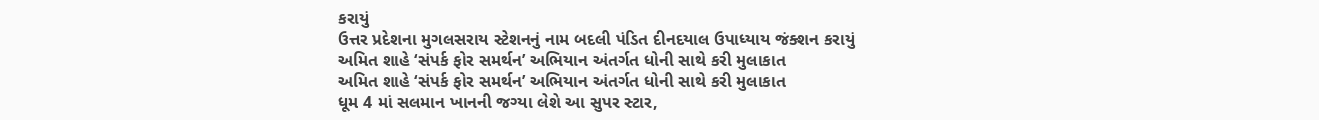કરાયું
ઉત્તર પ્રદેશના મુગલસરાય સ્ટેશનનું નામ બદલી પંડિત દીનદયાલ ઉપાધ્યાય જંક્શન કરાયું
અમિત શાહે ‘સંપર્ક ફોર સમર્થન’ અભિયાન અંતર્ગત ધોની સાથે કરી મુલાકાત
અમિત શાહે ‘સંપર્ક ફોર સમર્થન’ અભિયાન અંતર્ગત ધોની સાથે કરી મુલાકાત
ધૂમ 4 માં સલમાન ખાનની જગ્યા લેશે આ સુપર સ્ટાર,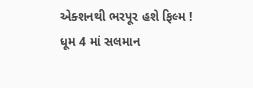એક્શનથી ભરપૂર હશે ફિલ્મ !
ધૂમ 4 માં સલમાન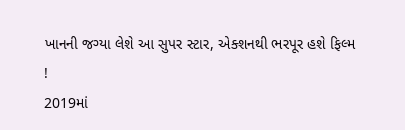ખાનની જગ્યા લેશે આ સુપર સ્ટાર, એક્શનથી ભરપૂર હશે ફિલ્મ !
2019માં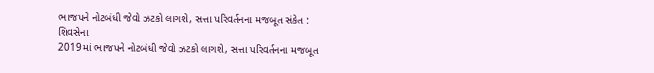ભાજપને નોટબંધી જેવો ઝટકો લાગશે, સત્તા પરિવર્તનના મજબૂત સંકેત : શિવસેના
2019માં ભાજપને નોટબંધી જેવો ઝટકો લાગશે, સત્તા પરિવર્તનના મજબૂત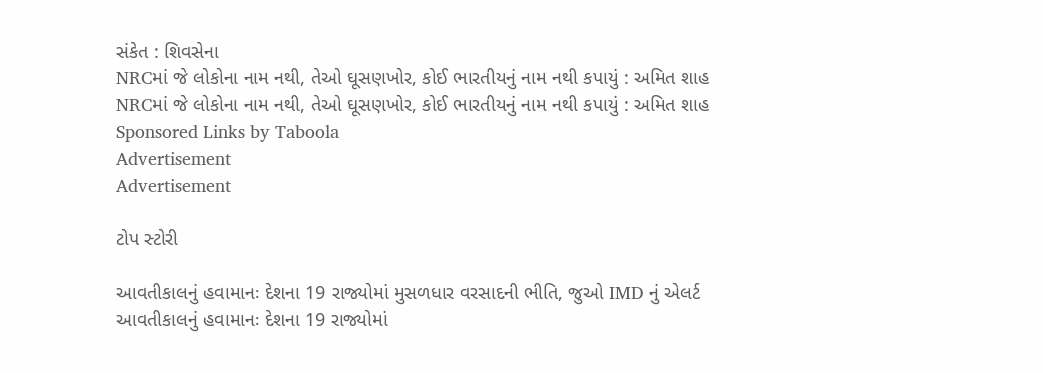સંકેત : શિવસેના
NRCમાં જે લોકોના નામ નથી, તેઓ ઘૂસણખોર, કોઈ ભારતીયનું નામ નથી કપાયું : અમિત શાહ
NRCમાં જે લોકોના નામ નથી, તેઓ ઘૂસણખોર, કોઈ ભારતીયનું નામ નથી કપાયું : અમિત શાહ
Sponsored Links by Taboola
Advertisement
Advertisement

ટોપ સ્ટોરી

આવતીકાલનું હવામાનઃ દેશના 19 રાજ્યોમાં મુસળધાર વરસાદની ભીતિ, જુઓ IMD નું એલર્ટ
આવતીકાલનું હવામાનઃ દેશના 19 રાજ્યોમાં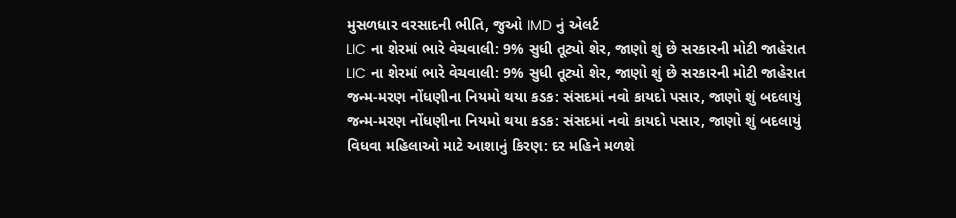મુસળધાર વરસાદની ભીતિ, જુઓ IMD નું એલર્ટ
LIC ના શેરમાં ભારે વેચવાલી: 9% સુધી તૂટ્યો શેર, જાણો શું છે સરકારની મોટી જાહેરાત
LIC ના શેરમાં ભારે વેચવાલી: 9% સુધી તૂટ્યો શેર, જાણો શું છે સરકારની મોટી જાહેરાત
જન્મ-મરણ નોંધણીના નિયમો થયા કડક: સંસદમાં નવો કાયદો પસાર, જાણો શું બદલાયું
જન્મ-મરણ નોંધણીના નિયમો થયા કડક: સંસદમાં નવો કાયદો પસાર, જાણો શું બદલાયું
વિધવા મહિલાઓ માટે આશાનું કિરણ: દર મહિને મળશે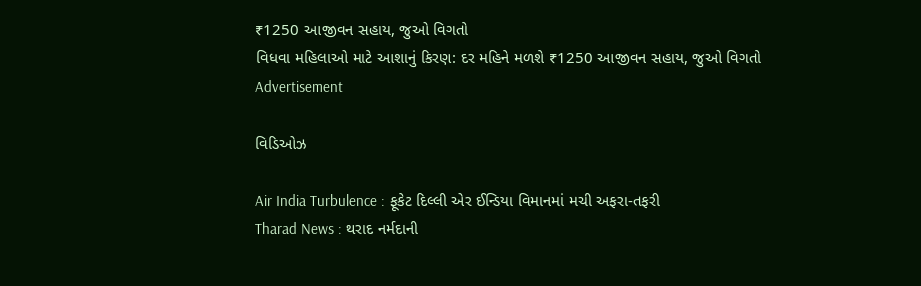₹1250 આજીવન સહાય, જુઓ વિગતો
વિધવા મહિલાઓ માટે આશાનું કિરણ: દર મહિને મળશે ₹1250 આજીવન સહાય, જુઓ વિગતો
Advertisement

વિડિઓઝ

Air India Turbulence : ફૂકેટ દિલ્લી એર ઈન્ડિયા વિમાનમાં મચી અફરા-તફરી
Tharad News : થરાદ નર્મદાની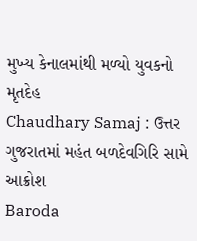મુખ્ય કેનાલમાંથી મળ્યો યુવકનો મૃતદેહ
Chaudhary Samaj : ઉત્તર ગુજરાતમાં મહંત બળદેવગિરિ સામે આક્રોશ
Baroda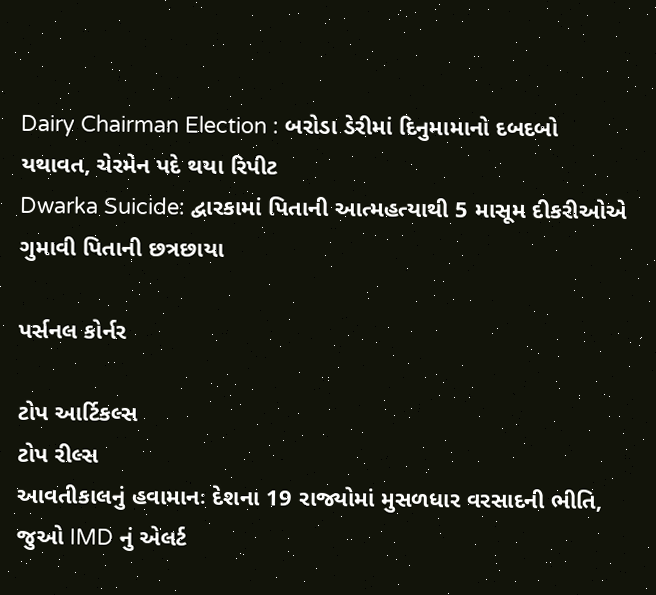Dairy Chairman Election : બરોડા ડેરીમાં દિનુમામાનો દબદબો યથાવત, ચેરમેન પદે થયા રિપીટ
Dwarka Suicide: દ્વારકામાં પિતાની આત્મહત્યાથી 5 માસૂમ દીકરીઓએ ગુમાવી પિતાની છત્રછાયા

પર્સનલ કોર્નર

ટોપ આર્ટિકલ્સ
ટોપ રીલ્સ
આવતીકાલનું હવામાનઃ દેશના 19 રાજ્યોમાં મુસળધાર વરસાદની ભીતિ, જુઓ IMD નું એલર્ટ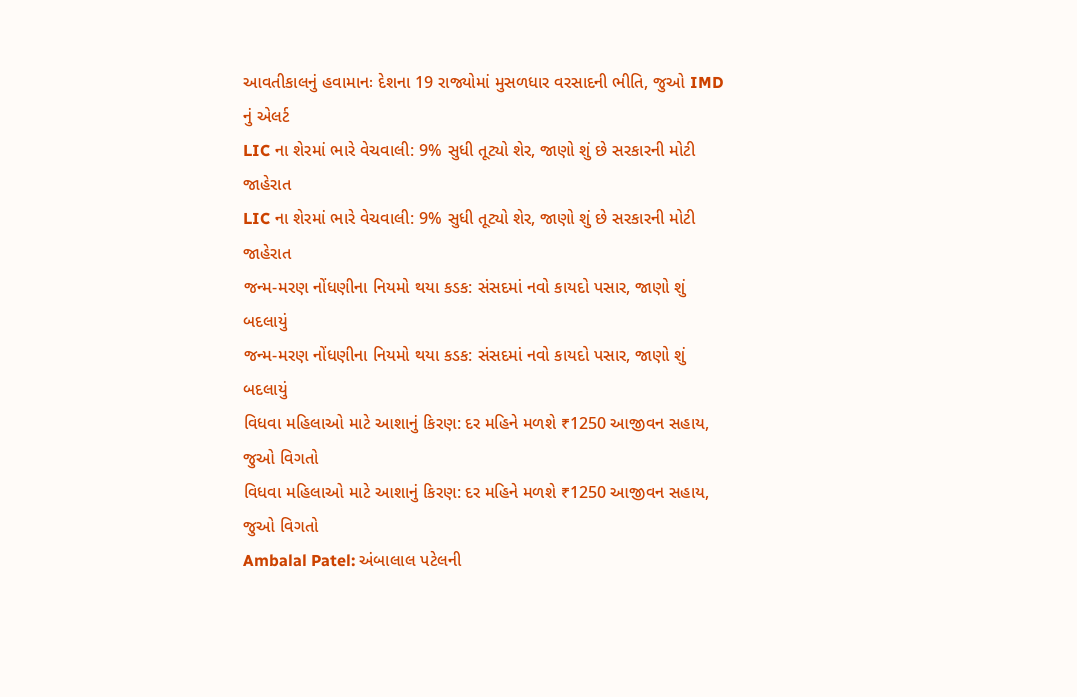આવતીકાલનું હવામાનઃ દેશના 19 રાજ્યોમાં મુસળધાર વરસાદની ભીતિ, જુઓ IMD નું એલર્ટ
LIC ના શેરમાં ભારે વેચવાલી: 9% સુધી તૂટ્યો શેર, જાણો શું છે સરકારની મોટી જાહેરાત
LIC ના શેરમાં ભારે વેચવાલી: 9% સુધી તૂટ્યો શેર, જાણો શું છે સરકારની મોટી જાહેરાત
જન્મ-મરણ નોંધણીના નિયમો થયા કડક: સંસદમાં નવો કાયદો પસાર, જાણો શું બદલાયું
જન્મ-મરણ નોંધણીના નિયમો થયા કડક: સંસદમાં નવો કાયદો પસાર, જાણો શું બદલાયું
વિધવા મહિલાઓ માટે આશાનું કિરણ: દર મહિને મળશે ₹1250 આજીવન સહાય, જુઓ વિગતો
વિધવા મહિલાઓ માટે આશાનું કિરણ: દર મહિને મળશે ₹1250 આજીવન સહાય, જુઓ વિગતો
Ambalal Patel: અંબાલાલ પટેલની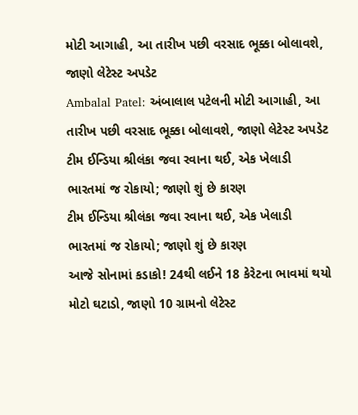મોટી આગાહી, આ તારીખ પછી વરસાદ ભૂક્કા બોલાવશે, જાણો લેટેસ્ટ અપડેટ
Ambalal Patel: અંબાલાલ પટેલની મોટી આગાહી, આ તારીખ પછી વરસાદ ભૂક્કા બોલાવશે, જાણો લેટેસ્ટ અપડેટ
ટીમ ઈન્ડિયા શ્રીલંકા જવા રવાના થઈ, એક ખેલાડી ભારતમાં જ રોકાયો; જાણો શું છે કારણ
ટીમ ઈન્ડિયા શ્રીલંકા જવા રવાના થઈ, એક ખેલાડી ભારતમાં જ રોકાયો; જાણો શું છે કારણ
આજે સોનામાં કડાકો! 24થી લઈને 18 કેરેટના ભાવમાં થયો મોટો ઘટાડો, જાણો 10 ગ્રામનો લેટેસ્ટ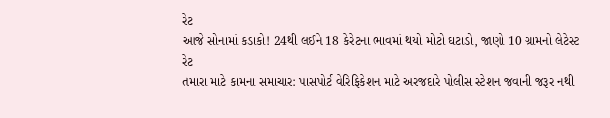રેટ
આજે સોનામાં કડાકો! 24થી લઈને 18 કેરેટના ભાવમાં થયો મોટો ઘટાડો, જાણો 10 ગ્રામનો લેટેસ્ટ રેટ
તમારા માટે કામના સમાચાર: પાસપોર્ટ વેરિફિકેશન માટે અરજદારે પોલીસ સ્ટેશન જવાની જરૂર નથી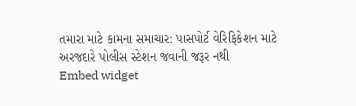તમારા માટે કામના સમાચાર: પાસપોર્ટ વેરિફિકેશન માટે અરજદારે પોલીસ સ્ટેશન જવાની જરૂર નથી
Embed widget